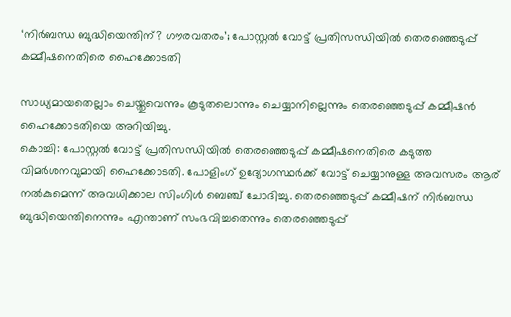‘നിർബന്ധ ബുദ്ധിയെന്തിന്? ഗൗരവതരം’; പോസ്റ്റൽ വോട്ട് പ്രതിസന്ധിയില്‍ തെരഞ്ഞെടുപ്പ് കമ്മീഷനെതിരെ ഹൈക്കോടതി

സാധ്യമായതെല്ലാം ചെയ്തുവെന്നും കൂടുതലൊന്നും ചെയ്യാനില്ലെന്നും തെരഞ്ഞെടുപ്പ് കമ്മീഷന്‍ ഹൈക്കോടതിയെ അറിയിച്ചു.
കൊച്ചി: പോസ്റ്റല്‍ വോട്ട് പ്രതിസന്ധിയില്‍ തെരഞ്ഞെടുപ്പ് കമ്മീഷനെതിരെ കടുത്ത വിമര്‍ശനവുമായി ഹൈക്കോടതി. പോളിംഗ് ഉദ്യോഗസ്ഥര്‍ക്ക് വോട്ട് ചെയ്യാനുള്ള അവസരം ആര് നല്‍കുമെന്ന് അവധിക്കാല സിംഗിള്‍ ബെഞ്ച് ചോദിച്ചു. തെരഞ്ഞെടുപ്പ് കമ്മീഷന് നിര്‍ബന്ധ ബുദ്ധിയെന്തിനെന്നും എന്താണ് സംഭവിച്ചതെന്നും തെരഞ്ഞെടുപ്പ്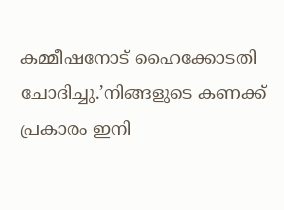കമ്മീഷനോട് ഹൈക്കോടതി ചോദിച്ചു.’നിങ്ങളുടെ കണക്ക് പ്രകാരം ഇനി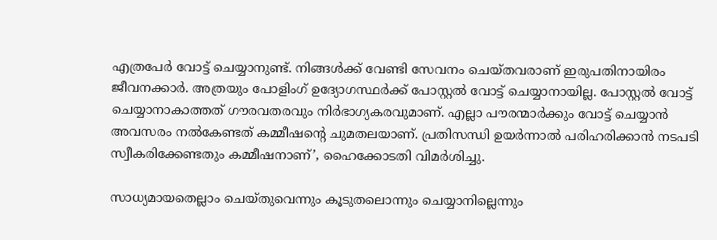എത്രപേര്‍ വോട്ട് ചെയ്യാനുണ്ട്. നിങ്ങള്‍ക്ക് വേണ്ടി സേവനം ചെയ്തവരാണ് ഇരുപതിനായിരം ജീവനക്കാര്‍. അത്രയും പോളിംഗ് ഉദ്യോഗസ്ഥര്‍ക്ക് പോസ്റ്റല്‍ വോട്ട് ചെയ്യാനായില്ല. പോസ്റ്റല്‍ വോട്ട് ചെയ്യാനാകാത്തത് ഗൗരവതരവും നിര്‍ഭാഗ്യകരവുമാണ്. എല്ലാ പൗരന്മാര്‍ക്കും വോട്ട് ചെയ്യാന്‍ അവസരം നല്‍കേണ്ടത് കമ്മീഷന്റെ ചുമതലയാണ്. പ്രതിസന്ധി ഉയര്‍ന്നാല്‍ പരിഹരിക്കാന്‍ നടപടി സ്വീകരിക്കേണ്ടതും കമ്മീഷനാണ്’, ഹൈക്കോടതി വിമര്‍ശിച്ചു.

സാധ്യമായതെല്ലാം ചെയ്തുവെന്നും കൂടുതലൊന്നും ചെയ്യാനില്ലെന്നും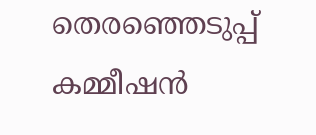തെരഞ്ഞെടുപ്പ് കമ്മീഷന്‍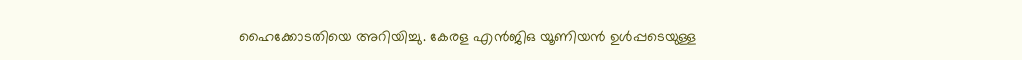ഹൈക്കോടതിയെ അറിയിച്ചു. കേരള എന്‍ജിഒ യൂണിയന്‍ ഉള്‍പ്പടെയുള്ള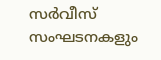സര്‍വീസ് സംഘടനകളും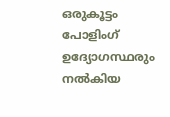ഒരുകൂട്ടം പോളിംഗ് ഉദ്യോഗസ്ഥരും നല്‍കിയ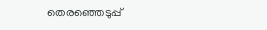തെരഞ്ഞെടുപ്പ്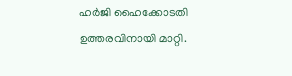ഹര്‍ജി ഹൈക്കോടതി ഉത്തരവിനായി മാറ്റി.